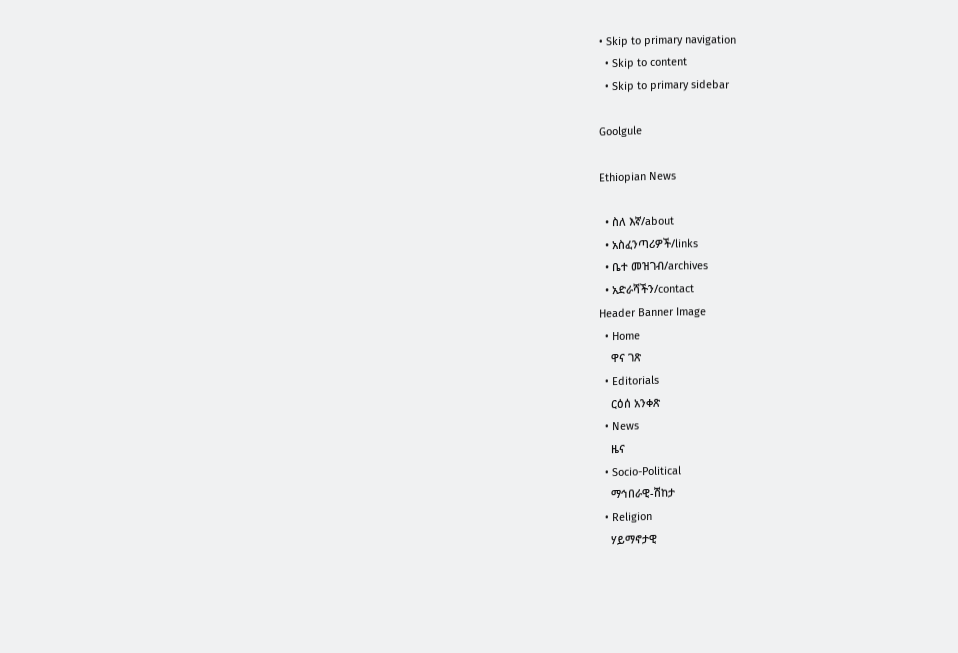• Skip to primary navigation
  • Skip to content
  • Skip to primary sidebar

Goolgule

Ethiopian News

  • ስለ እኛ/about
  • አስፈንጣሪዎች/links
  • ቤተ መዝገብ/archives
  • አድራሻችን/contact
Header Banner Image
  • Home
    ዋና ገጽ
  • Editorials
    ርዕሰ አንቀጽ
  • News
    ዜና
  • Socio-Political
    ማኅበራዊ-ሽከታ
  • Religion
    ሃይማኖታዊ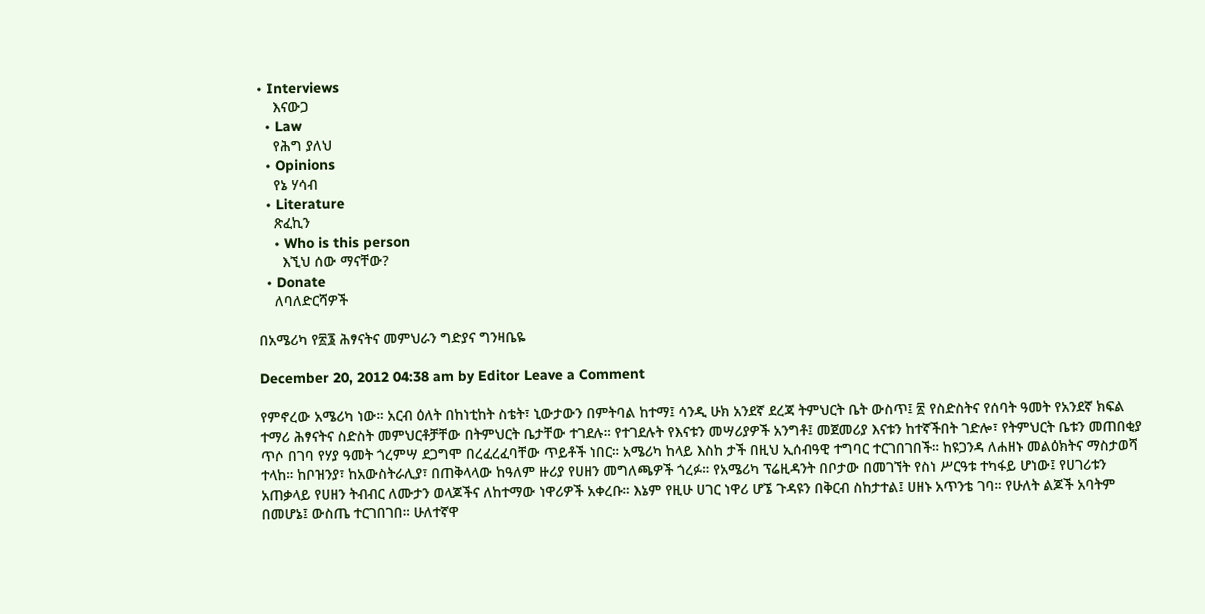• Interviews
    እናውጋ
  • Law
    የሕግ ያለህ
  • Opinions
    የኔ ሃሳብ
  • Literature
    ጽፈኪን
    • Who is this person
      እኚህ ሰው ማናቸው?
  • Donate
    ለባለድርሻዎች

በአሜሪካ የ፳፮ ሕፃናትና መምህራን ግድያና ግንዛቤዬ

December 20, 2012 04:38 am by Editor Leave a Comment

የምኖረው አሜሪካ ነው። አርብ ዕለት በከነቲከት ስቴት፣ ኒውታውን በምትባል ከተማ፤ ሳንዲ ሁክ አንደኛ ደረጃ ትምህርት ቤት ውስጥ፤ ፳ የስድስትና የሰባት ዓመት የአንደኛ ክፍል ተማሪ ሕፃናትና ስድስት መምህርቶቻቸው በትምህርት ቤታቸው ተገደሉ። የተገደሉት የእናቱን መሣሪያዎች አንግቶ፤ መጀመሪያ እናቱን ከተኛችበት ገድሎ፣ የትምህርት ቤቱን መጠበቂያ ጥሶ በገባ የሃያ ዓመት ጎረምሣ ደጋግሞ በረፈረፈባቸው ጥይቶች ነበር። አሜሪካ ከላይ እስከ ታች በዚህ ኢሰብዓዊ ተግባር ተርገበገበች። ከዩጋንዳ ለሐዘኑ መልዕክትና ማስታወሻ ተላከ። ከቦዝንያ፣ ከአውስትራሊያ፣ በጠቅላላው ከዓለም ዙሪያ የሀዘን መግለጫዎች ጎረፉ። የአሜሪካ ፕሬዚዳንት በቦታው በመገኘት የስነ ሥርዓቱ ተካፋይ ሆነው፤ የሀገሪቱን አጠቃላይ የሀዘን ትብብር ለሙታን ወላጆችና ለከተማው ነዋሪዎች አቀረቡ። እኔም የዚሁ ሀገር ነዋሪ ሆኜ ጉዳዩን በቅርብ ስከታተል፤ ሀዘኑ አጥንቴ ገባ። የሁለት ልጆች አባትም በመሆኔ፤ ውስጤ ተርገበገበ። ሁለተኛዋ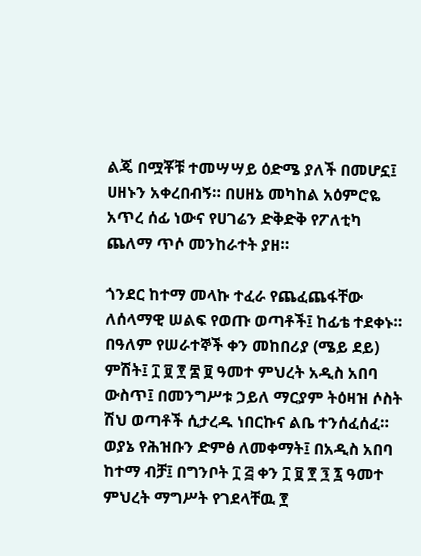ልጄ በሟቾቹ ተመሣሣይ ዕድሜ ያለች በመሆኗ፤ ሀዘኑን አቀረበብኝ። በሀዘኔ መካከል አዕምሮዬ አጥረ ሰፊ ነውና የሀገሬን ድቅድቅ የፖለቲካ ጨለማ ጥሶ መንከራተት ያዘ።

ጎንደር ከተማ መላኩ ተፈራ የጨፈጨፋቸው ለሰላማዊ ሠልፍ የወጡ ወጣቶች፤ ከፊቴ ተደቀኑ። በዓለም የሠራተኞች ቀን መከበሪያ (ሜይ ደይ) ምሽት፤ ፲ ፱ ፻ ፷ ፱ ዓመተ ምህረት አዲስ አበባ ውስጥ፤ በመንግሥቱ ኃይለ ማርያም ትዕዛዝ ሶስት ሽህ ወጣቶች ሲታረዱ ነበርኩና ልቤ ተንሰፈሰፈ። ወያኔ የሕዝቡን ድምፅ ለመቀማት፤ በአዲስ አበባ ከተማ ብቻ፤ በግንቦት ፲ ፭ ቀን ፲ ፱ ፻ ፺ ፯ ዓመተ ምህረት ማግሥት የገደላቸዉ ፻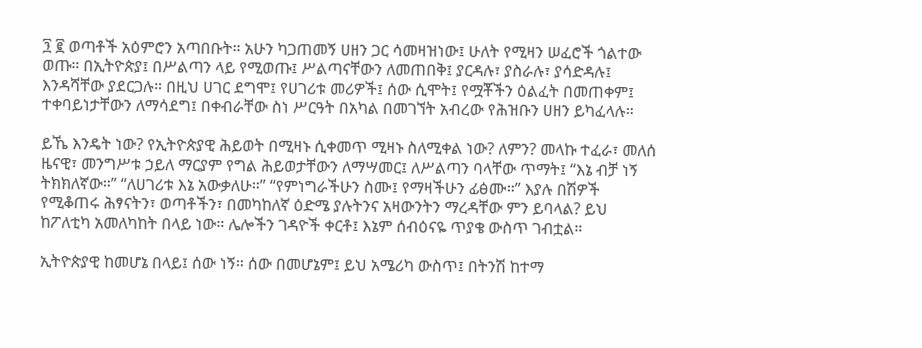፺ ፪ ወጣቶች አዕምሮን አጣበቡት። አሁን ካጋጠመኝ ሀዘን ጋር ሳመዛዝነው፤ ሁለት የሚዛን ሠፈሮች ጎልተው ወጡ። በኢትዮጵያ፤ በሥልጣን ላይ የሚወጡ፤ ሥልጣናቸውን ለመጠበቅ፤ ያርዳሉ፣ ያስራሉ፣ ያሳድዳሉ፤ እንዳሻቸው ያደርጋሉ። በዚህ ሀገር ደግሞ፤ የሀገሪቱ መሪዎች፤ ሰው ሲሞት፤ የሟቾችን ዕልፈት በመጠቀም፤ ተቀባይነታቸውን ለማሳደግ፤ በቀብራቸው ስነ ሥርዓት በአካል በመገኘት አብረው የሕዝቡን ሀዘን ይካፈላሉ።

ይኼ እንዴት ነው? የኢትዮጵያዊ ሕይወት በሚዛኑ ሲቀመጥ ሚዛኑ ስለሚቀል ነው? ለምን? መላኩ ተፈራ፣ መለሰ ዜናዊ፣ መንግሥቱ ኃይለ ማርያም የግል ሕይወታቸውን ለማሣመር፤ ለሥልጣን ባላቸው ጥማት፤ “እኔ ብቻ ነኝ ትክክለኛው።” “ለሀገሪቱ እኔ አውቃለሁ።” “የምነግራችሁን ስሙ፤ የማዛችሁን ፊፅሙ።” እያሉ በሽዎች የሚቆጠሩ ሕፃናትን፣ ወጣቶችን፣ በመካከለኛ ዕድሜ ያሉትንና አዛውንትን ማረዳቸው ምን ይባላል? ይህ ከፖለቲካ አመለካከት በላይ ነው። ሌሎችን ገዳዮች ቀርቶ፤ እኔም ሰብዕናዬ ጥያቄ ውስጥ ገብቷል።

ኢትዮጵያዊ ከመሆኔ በላይ፤ ሰው ነኝ። ሰው በመሆኔም፤ ይህ አሜሪካ ውስጥ፤ በትንሽ ከተማ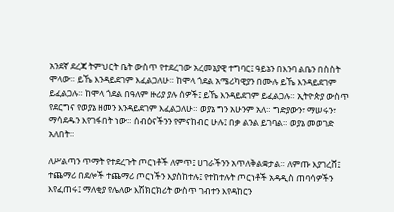አንደኛ ደረጃ ትምህርት ቤት ውስጥ የተደረገው አረመኔያዊ ተግባር፤ ዓይኔን በእንባ ልቤን በስስት ሞላው። ይኼ እንዳይደገም እፈልጋለሁ። ከሞላ ጎደል አሜሪካዊያን በሙሉ ይኼ እንዳይደገም ይፈልጋሉ። ከሞላ ጎደል በዓለም ዙሪያ ያሉ ሰዎች፤ ይኼ እንዳይደገም ይፈልጋሉ። ኢትዮጵያ ውስጥ የደርግና የወያኔ ዘመን እንዳይደገም እፈልጋለሁ። ወያኔ ግን አሁንም አለ። ግድያውን፣ ማሠሩን፣ ማሳደዱን እየገፋበት ነው። ሰብዕናችንን የምናከብር ሁሉ፤ በቃ ልንል ይገባል። ወያኔ መወገድ አለበት።

ለሥልጣን ጥማት የተደረጉት ጦርነቶች ለምጥ፤ ሀገራችንን አጥለቅልቋታል። ለምጡ እያገረሸ፤ ተጨማሪ በደሎች ተጨማሪ ጦርነችን እያስከተሉ፤ የተከተሉት ጦርነቶች አዳዲስ ጠባሳዎችን እየፈጠሩ፤ ማለቂያ የሌለው እሽክርክሪት ውስጥ ገብተን እየዳከርን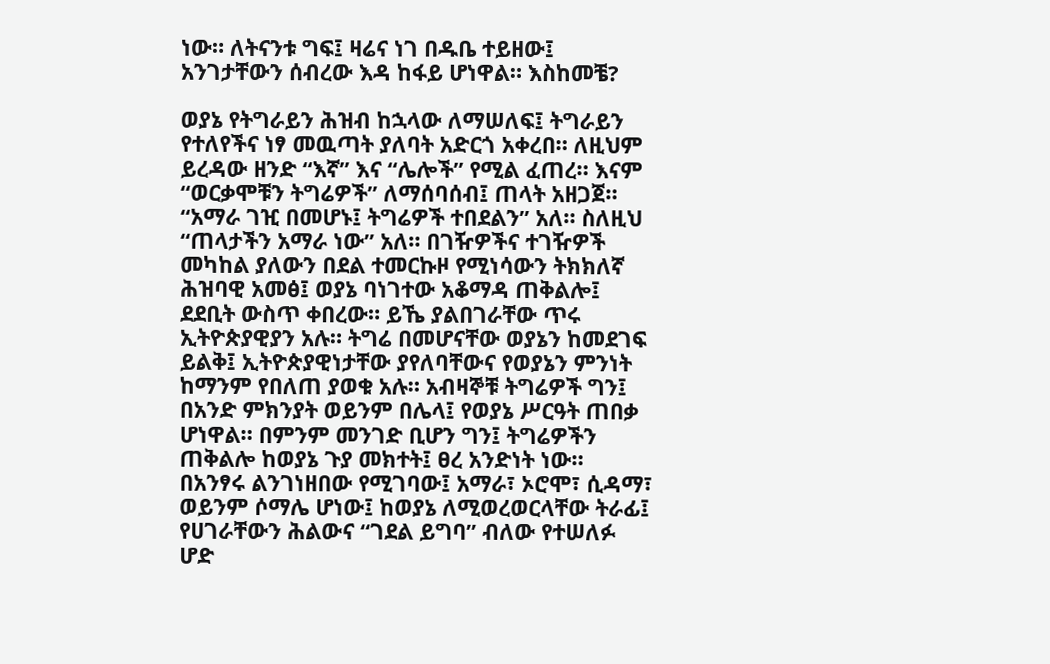ነው። ለትናንቱ ግፍ፤ ዛሬና ነገ በዱቤ ተይዘው፤ አንገታቸውን ሰብረው እዳ ከፋይ ሆነዋል። እስከመቼ?

ወያኔ የትግራይን ሕዝብ ከኋላው ለማሠለፍ፤ ትግራይን የተለየችና ነፃ መዉጣት ያለባት አድርጎ አቀረበ። ለዚህም ይረዳው ዘንድ “እኛ” እና “ሌሎች” የሚል ፈጠረ። እናም “ወርቃሞቹን ትግሬዎች” ለማሰባሰብ፤ ጠላት አዘጋጀ። “አማራ ገዢ በመሆኑ፤ ትግሬዎች ተበደልን” አለ። ስለዚህ “ጠላታችን አማራ ነው” አለ። በገዥዎችና ተገዥዎች መካከል ያለውን በደል ተመርኩዞ የሚነሳውን ትክክለኛ ሕዝባዊ አመፅ፤ ወያኔ ባነገተው አቆማዳ ጠቅልሎ፤ ደደቢት ውስጥ ቀበረው። ይኼ ያልበገራቸው ጥሩ ኢትዮጵያዊያን አሉ። ትግሬ በመሆናቸው ወያኔን ከመደገፍ ይልቅ፤ ኢትዮጵያዊነታቸው ያየለባቸውና የወያኔን ምንነት ከማንም የበለጠ ያወቁ አሉ። አብዛኞቹ ትግሬዎች ግን፤ በአንድ ምክንያት ወይንም በሌላ፤ የወያኔ ሥርዓት ጠበቃ ሆነዋል። በምንም መንገድ ቢሆን ግን፤ ትግሬዎችን ጠቅልሎ ከወያኔ ጉያ መክተት፤ ፀረ አንድነት ነው። በአንፃሩ ልንገነዘበው የሚገባው፤ አማራ፣ ኦሮሞ፣ ሲዳማ፣ ወይንም ሶማሌ ሆነው፤ ከወያኔ ለሚወረወርላቸው ትራፊ፤ የሀገራቸውን ሕልውና “ገደል ይግባ” ብለው የተሠለፉ ሆድ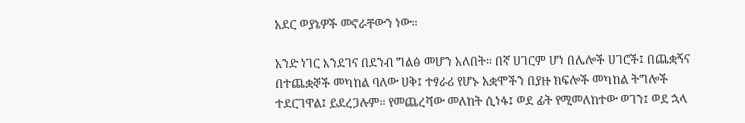አደር ወያኔዎች መኖራቸውን ነው።

አንድ ነገር እንደገና በደንብ ግልፅ መሆን አለበት። በኛ ሀገርም ሆነ በሌሎች ሀገሮች፤ በጨቋኝና በተጨቋኞች መካከል ባለው ሀቅ፤ ተፃራሪ የሆኑ አቋሞችን በያዙ ክፍሎች መካከል ትግሎች ተደርገዋል፤ ይደረጋሉም። የመጨረሻው መለከት ሲነፋ፤ ወደ ፊት የሚመለከተው ወገን፤ ወደ ኋላ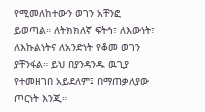የሚመለከተውን ወገን አቸንፎ ይወጣል። ለትክክለኛ ፍትኅ፣ ለእውነት፣ ለእኩልነትና ለአንድነት የቆመ ወገን ያቸንፋል። ይህ በያንዳንዱ ዉጊያ የተመዘገበ አይደለም፤ በማጠቃለያው ጦርነት እንጂ።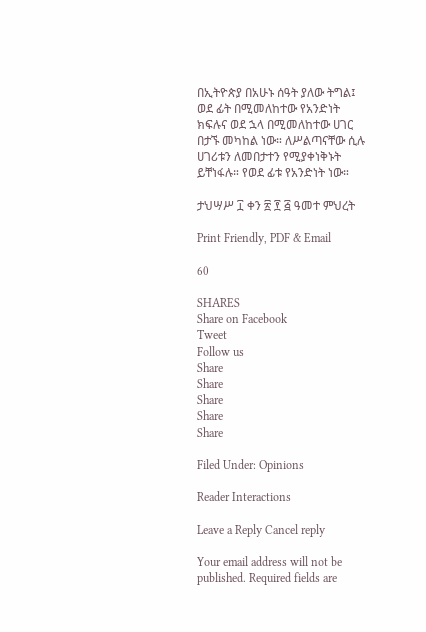በኢትዮጵያ በአሁኑ ሰዓት ያለው ትግል፤ ወደ ፊት በሚመለከተው የአንድነት ክፍሉና ወደ ኋላ በሚመለከተው ሀገር በታኙ መካከል ነው። ለሥልጣናቸው ሲሉ ሀገሪቱን ለመበታተን የሚያቀነቅኑት ይቸነፋሉ። የወደ ፊቱ የአንድነት ነው።

ታህሣሥ ፲ ቀን ፳ ፻ ፭ ዓመተ ምህረት

Print Friendly, PDF & Email

60

SHARES
Share on Facebook
Tweet
Follow us
Share
Share
Share
Share
Share

Filed Under: Opinions

Reader Interactions

Leave a Reply Cancel reply

Your email address will not be published. Required fields are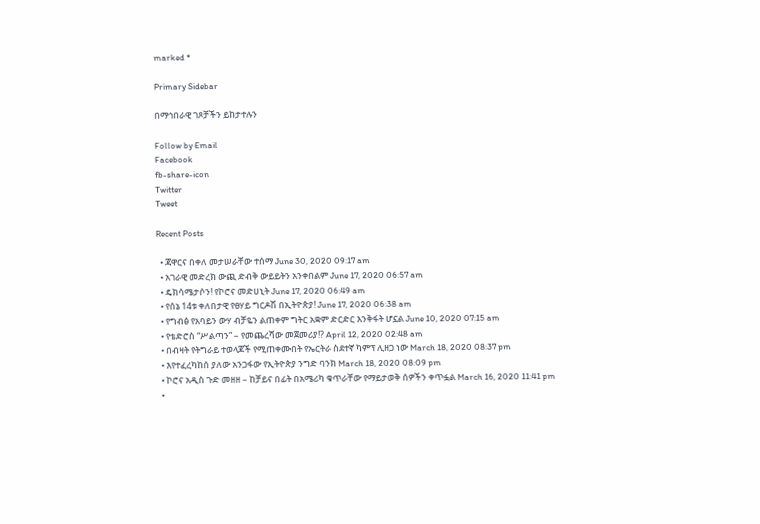marked *

Primary Sidebar

በማኅበራዊ ገጾቻችን ይከታተሉን

Follow by Email
Facebook
fb-share-icon
Twitter
Tweet

Recent Posts

  • ጃዋርና በቀለ መታሠራቸው ተሰማ June 30, 2020 09:17 am
  • አገራዊ መድረክ ውጪ ድብቅ ውይይትን አንቀበልም June 17, 2020 06:57 am
  • ዴክሳሜታሶን! የኮሮና መድሀኒት June 17, 2020 06:49 am
  • የሰኔ 14ቱ ቀለበታዊ የፀሃይ ግርዶሽ በኢትዮጵያ! June 17, 2020 06:38 am
  • የግብፅ የአባይን ውሃ ብቻዬን ልጠቀም ግትር አቋም ድርድር እንቅፋት ሆኗል June 10, 2020 07:15 am
  • የቴድሮስ “ሥልጣን” – የመጨረሻው መጀመሪያ!? April 12, 2020 02:48 am
  • በብዛት የትግራይ ተወላጆች የሚጠቀሙበት የኤርትራ ስደተኛ ካምፕ ሊዘጋ ነው March 18, 2020 08:37 pm
  • እየተፈረካከሰ ያለው አንጋፋው የኢትዮጵያ ንግድ ባንክ March 18, 2020 08:09 pm
  • ኮሮና አዲስ ጉድ መዘዘ – ከቻይና በፊት በአሜሪካ ቁጥራቸው የማይታወቅ ሰዎችን ቀጥፏል March 16, 2020 11:41 pm
  •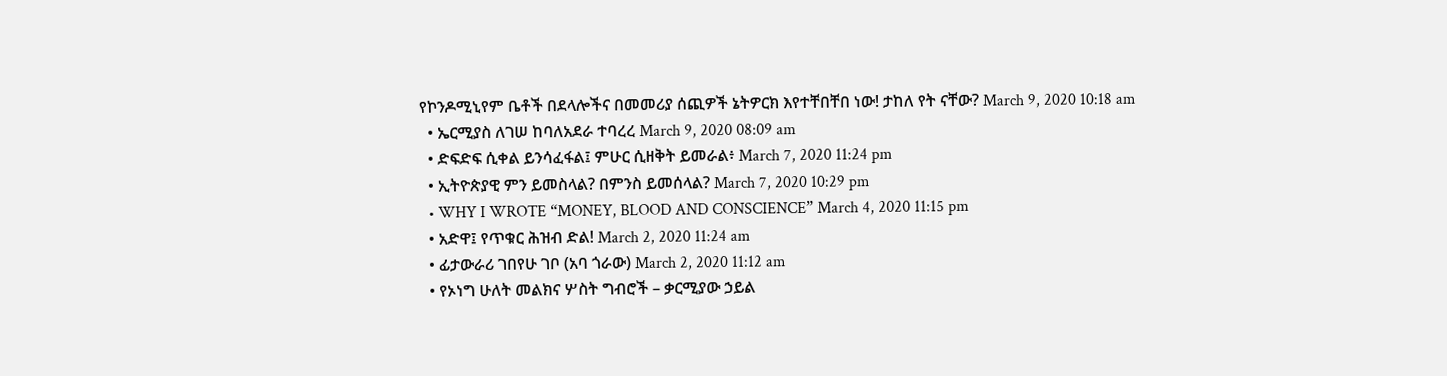የኮንዶሚኒየም ቤቶች በደላሎችና በመመሪያ ሰጪዎች ኔትዎርክ እየተቸበቸበ ነው! ታከለ የት ናቸው? March 9, 2020 10:18 am
  • ኤርሚያስ ለገሠ ከባለአደራ ተባረረ March 9, 2020 08:09 am
  • ድፍድፍ ሲቀል ይንሳፈፋል፤ ምሁር ሲዘቅት ይመራል፥ March 7, 2020 11:24 pm
  • ኢትዮጵያዊ ምን ይመስላል? በምንስ ይመሰላል? March 7, 2020 10:29 pm
  • WHY I WROTE “MONEY, BLOOD AND CONSCIENCE” March 4, 2020 11:15 pm
  • አድዋ፤ የጥቁር ሕዝብ ድል! March 2, 2020 11:24 am
  • ፊታውራሪ ገበየሁ ገቦ (አባ ጎራው) March 2, 2020 11:12 am
  • የኦነግ ሁለት መልክና ሦስት ግብሮች – ቃርሚያው ኃይል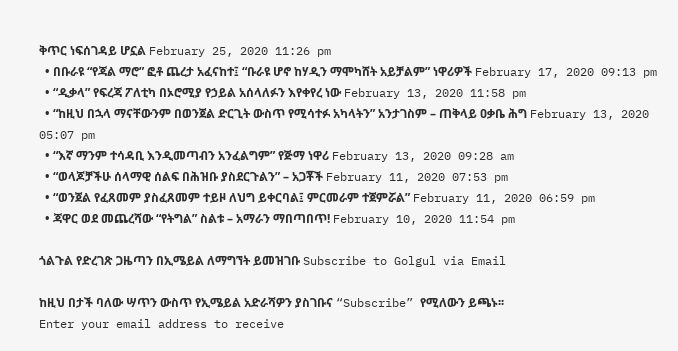ቅጥር ነፍሰገዳይ ሆኗል February 25, 2020 11:26 pm
  • በቡራዩ “የጃል ማሮ” ፎቶ ጨረታ አፈናከተ፤ “ቡራዩ ሆኖ ከሃዲን ማሞካሸት አይቻልም” ነዋሪዎች February 17, 2020 09:13 pm
  • “ዲቃላ” የፍረጃ ፖለቲካ በኦሮሚያ የኃይል አሰላለፉን እየቀየረ ነው February 13, 2020 11:58 pm
  • “ከዚህ በኋላ ማናቸውንም በወንጀል ድርጊት ውስጥ የሚሳተፉ አካላትን” አንታገስም – ጠቅላይ ዐቃቤ ሕግ February 13, 2020 05:07 pm
  • “እኛ ማንም ተሳዳቢ እንዲመጣብን አንፈልግም” የጅማ ነዋሪ February 13, 2020 09:28 am
  • “ወላጆቻችሁ ሰላማዊ ሰልፍ በሕዝቡ ያስደርጉልን” – አጋቾች February 11, 2020 07:53 pm
  • “ወንጀል የፈጸመም ያስፈጸመም ተይዞ ለህግ ይቀርባል፤ ምርመራም ተጀምሯል” February 11, 2020 06:59 pm
  • ጃዋር ወደ መጨረሻው “የትግል” ስልቱ – አማራን ማበጣበጥ! February 10, 2020 11:54 pm

ጎልጉል የድረገጽ ጋዜጣን በኢሜይል ለማግኘት ይመዝገቡ Subscribe to Golgul via Email

ከዚህ በታች ባለው ሣጥን ውስጥ የኢሜይል አድራሻዎን ያስገቡና “Subscribe” የሚለውን ይጫኑ፡፡
Enter your email address to receive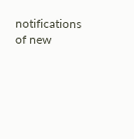notifications of new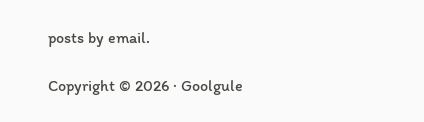posts by email.

Copyright © 2026 · Goolgule